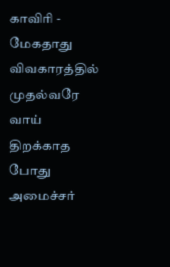காவிரி - மேகதாது விவகாரத்தில் முதல்வரே வாய் திறக்காத போது அமைச்சர்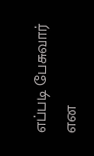எப்படி பேசுவார் என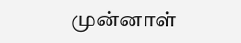முன்னாள்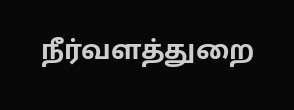நீர்வளத்துறை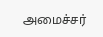அமைச்சர்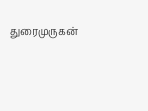துரைமுருகன்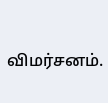விமர்சனம்.